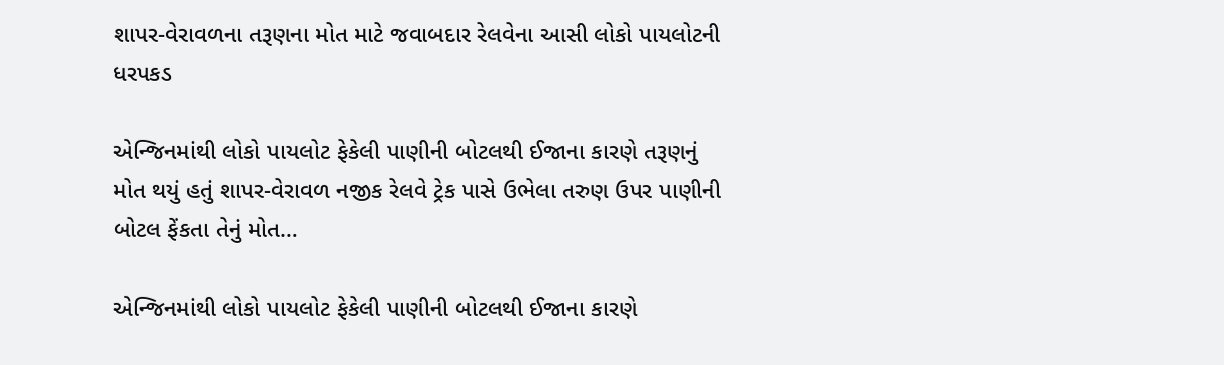શાપર-વેરાવળના તરૂણના મોત માટે જવાબદાર રેલવેના આસી લોકો પાયલોટની ધરપકડ

એન્જિનમાંથી લોકો પાયલોટ ફેકેલી પાણીની બોટલથી ઈજાના કારણે તરૂણનું મોત થયું હતું શાપર-વેરાવળ નજીક રેલવે ટ્રેક પાસે ઉભેલા તરુણ ઉપર પાણીની બોટલ ફેંકતા તેનું મોત…

એન્જિનમાંથી લોકો પાયલોટ ફેકેલી પાણીની બોટલથી ઈજાના કારણે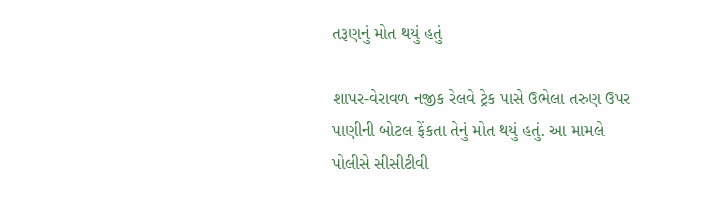તરૂણનું મોત થયું હતું

શાપર-વેરાવળ નજીક રેલવે ટ્રેક પાસે ઉભેલા તરુણ ઉપર પાણીની બોટલ ફેંકતા તેનું મોત થયું હતું. આ મામલે પોલીસે સીસીટીવી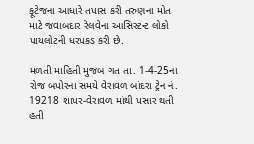ફૂટેજના આધારે તપાસ કરી તરુણના મોત માટે જવાબદાર રેલવેના આસિસ્ટન્ટ લોકો પાયલોટની ધરપકડ કરી છે.

મળતી માહિતી મુજબ ગત તા. 1-4-25ના રોજ બપોરના સમયે વેરાવળ બાંદરા ટ્રેન નં. 19218 શાપર-વેરાવળ માંથી પસાર થતી હતી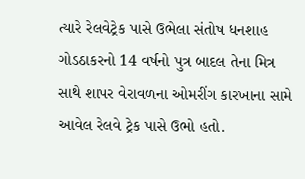ત્યારે રેલવેટ્રેક પાસે ઉભેલા સંતોષ ધનશાહ ગોડઠાકરનો 14 વર્ષનો પુત્ર બાદલ તેના મિત્ર સાથે શાપર વેરાવળના ઓમરીંગ કારખાના સામે આવેલ રેલવે ટ્રેક પાસે ઉભો હતો.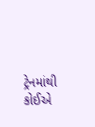ટ્રેનમાંથી કોઈએ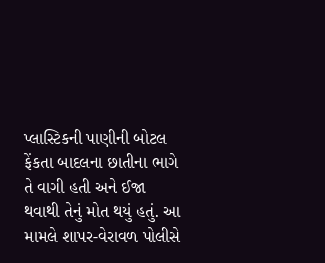પ્લાસ્ટિકની પાણીની બોટલ ફેંકતા બાદલના છાતીના ભાગે તે વાગી હતી અને ઈજા થવાથી તેનું મોત થયું હતું. આ મામલે શાપર-વેરાવળ પોલીસે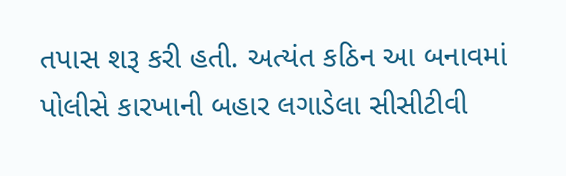તપાસ શરૂ કરી હતી. અત્યંત કઠિન આ બનાવમાં પોલીસે કારખાની બહાર લગાડેલા સીસીટીવી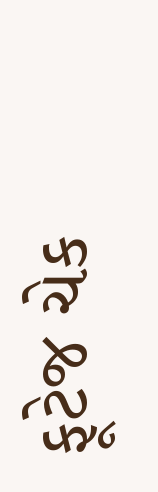ફૂટેજ ચેક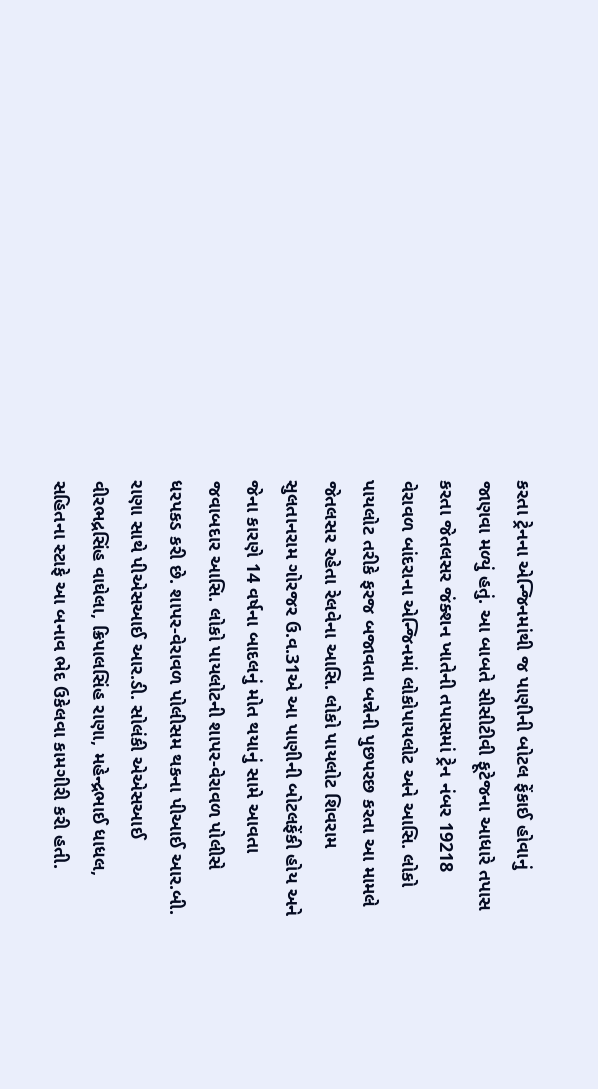કરતા ટ્રેનના એન્જિનમાંથી જ પાણીની બોટલ ફેંકાઈ હોવાનું જાણવા મળ્યું હતું. આ બાબતે સીસીટીવી ફૂટેજના આધારે તપાસ કરતા જેતલસર જંક્શન ખાતેની તપાસમાં ટ્રેન નંબર 19218 વેરાવળ બાંદરાના એન્જિનમાં લોકોપાયલોટ અને આસિ. લોકો પાયલોટ તરીકે ફરજ બજાવતા બન્નેની પુછપરછ કરતા આ મામલે જેતલસર રહેતા રેલવેના આસિ. લોકો પાયલોટ શિવરામ સુલતાનરામ ગોરજર ઉ.વ.31એ આ પાણીની બોટલફેંકી હોય અને જેના કારણે 14 વર્ષના બાદલનું મોત થયાનું સામે આવતા જવાબદાર આસિ. લોકો પાયલોટની શાપર-વેરાવળ પોલીસે ધરપકડ કરી છે. શાપર-વેરાવળ પોલીસમ થકના પીઆઈ આર.બી. રાણા સાથે પીએસઆઈ આર.ડી. સોલંકી એએસઆઈ વીરભદ્રસિંહ વાઘેલા, ક્રિપાલસિંહ રાણા, મહેન્દ્રભાઈ ધાધલ, સહિતના સ્ટાફે આ બનાવ ભેદ ઉકેલવા કામગીરી કરી હતી.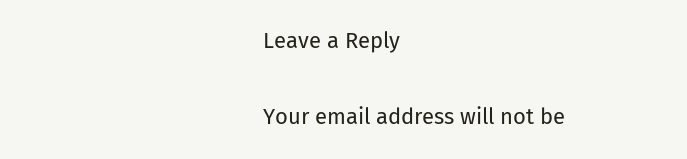Leave a Reply

Your email address will not be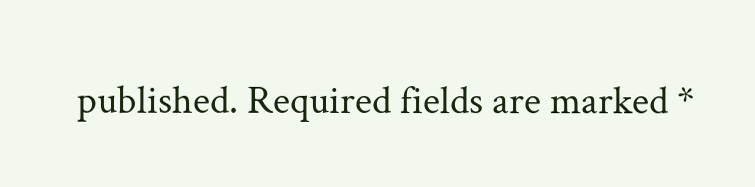published. Required fields are marked *